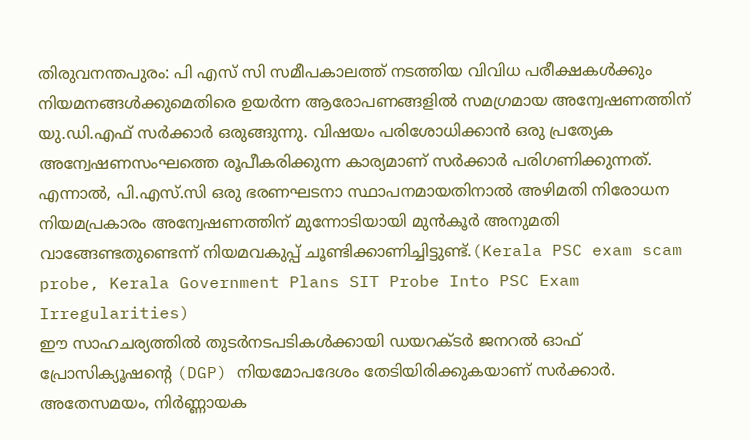തിരുവനന്തപുരം: പി എസ് സി സമീപകാലത്ത് നടത്തിയ വിവിധ പരീക്ഷകൾക്കും നിയമനങ്ങൾക്കുമെതിരെ ഉയർന്ന ആരോപണങ്ങളിൽ സമഗ്രമായ അന്വേഷണത്തിന് യു.ഡി.എഫ് സർക്കാർ ഒരുങ്ങുന്നു. വിഷയം പരിശോധിക്കാൻ ഒരു പ്രത്യേക അന്വേഷണസംഘത്തെ രൂപീകരിക്കുന്ന കാര്യമാണ് സർക്കാർ പരിഗണിക്കുന്നത്. എന്നാൽ, പി.എസ്.സി ഒരു ഭരണഘടനാ സ്ഥാപനമായതിനാൽ അഴിമതി നിരോധന നിയമപ്രകാരം അന്വേഷണത്തിന് മുന്നോടിയായി മുൻകൂർ അനുമതി വാങ്ങേണ്ടതുണ്ടെന്ന് നിയമവകുപ്പ് ചൂണ്ടിക്കാണിച്ചിട്ടുണ്ട്.(Kerala PSC exam scam probe, Kerala Government Plans SIT Probe Into PSC Exam Irregularities)
ഈ സാഹചര്യത്തിൽ തുടർനടപടികൾക്കായി ഡയറക്ടർ ജനറൽ ഓഫ് പ്രോസിക്യൂഷന്റെ (DGP) നിയമോപദേശം തേടിയിരിക്കുകയാണ് സർക്കാർ. അതേസമയം, നിർണ്ണായക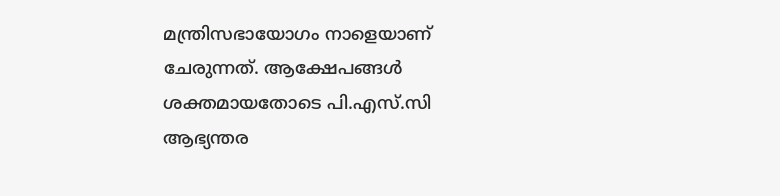മന്ത്രിസഭായോഗം നാളെയാണ് ചേരുന്നത്. ആക്ഷേപങ്ങൾ ശക്തമായതോടെ പി.എസ്.സി ആഭ്യന്തര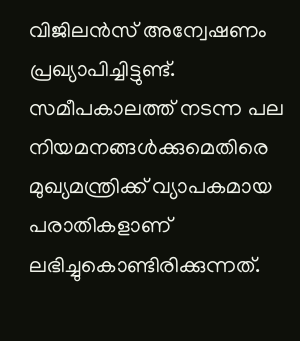വിജിലൻസ് അന്വേഷണം പ്രഖ്യാപിച്ചിട്ടുണ്ട്.
സമീപകാലത്ത് നടന്ന പല നിയമനങ്ങൾക്കുമെതിരെ മുഖ്യമന്ത്രിക്ക് വ്യാപകമായ പരാതികളാണ് ലഭിച്ചുകൊണ്ടിരിക്കുന്നത്.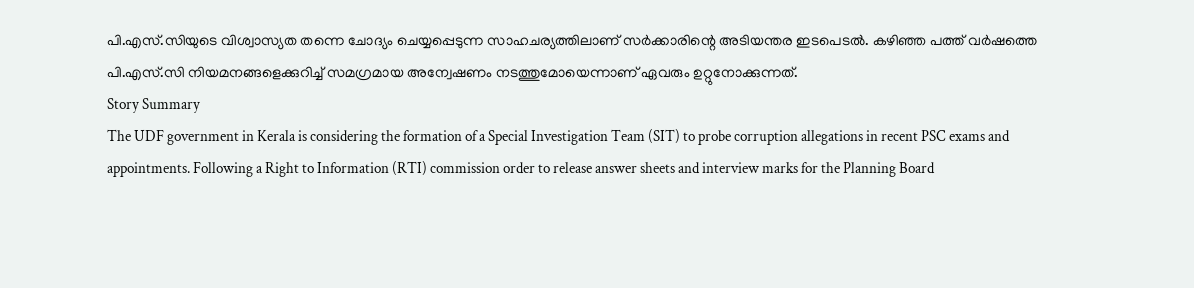പി.എസ്.സിയുടെ വിശ്വാസ്യത തന്നെ ചോദ്യം ചെയ്യപ്പെടുന്ന സാഹചര്യത്തിലാണ് സർക്കാരിന്റെ അടിയന്തര ഇടപെടൽ. കഴിഞ്ഞ പത്ത് വർഷത്തെ പി.എസ്.സി നിയമനങ്ങളെക്കുറിച്ച് സമഗ്രമായ അന്വേഷണം നടത്തുമോയെന്നാണ് ഏവരും ഉറ്റുനോക്കുന്നത്.
Story Summary
The UDF government in Kerala is considering the formation of a Special Investigation Team (SIT) to probe corruption allegations in recent PSC exams and appointments. Following a Right to Information (RTI) commission order to release answer sheets and interview marks for the Planning Board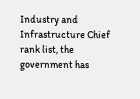Industry and Infrastructure Chief rank list, the government has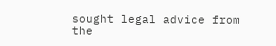sought legal advice from the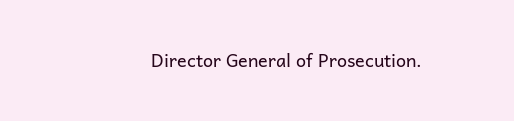Director General of Prosecution.